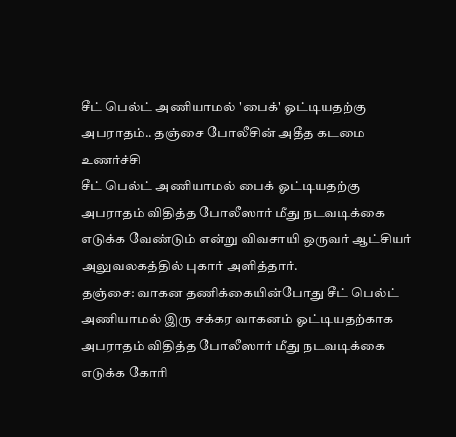சீட் பெல்ட் அணியாமல் 'பைக்' ஓட்டியதற்கு அபராதம்.. தஞ்சை போலீசின் அதீத கடமை உணர்ச்சி
சீட் பெல்ட் அணியாமல் பைக் ஓட்டியதற்கு அபராதம் விதித்த போலீஸார் மீது நடவடிக்கை எடுக்க வேண்டும் என்று விவசாயி ஒருவர் ஆட்சியர் அலுவலகத்தில் புகார் அளித்தார்.
தஞ்சை: வாகன தணிக்கையின்போது சீட் பெல்ட் அணியாமல் இரு சக்கர வாகனம் ஓட்டியதற்காக அபராதம் விதித்த போலீஸார் மீது நடவடிக்கை எடுக்க கோரி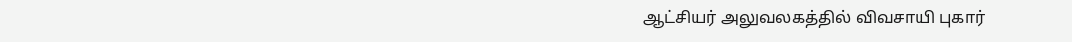ஆட்சியர் அலுவலகத்தில் விவசாயி புகார்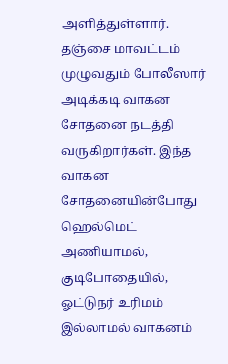அளித்துள்ளார்.
தஞ்சை மாவட்டம் முழுவதும் போலீஸார் அடிக்கடி வாகன சோதனை நடத்தி வருகிறார்கள். இந்த வாகன சோதனையின்போது ஹெல்மெட் அணியாமல், குடிபோதையில், ஓட்டுநர் உரிமம் இல்லாமல் வாகனம்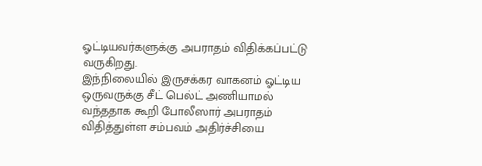ஓட்டியவர்களுக்கு அபராதம் விதிக்கப்பட்டு வருகிறது.
இந்நிலையில் இருசக்கர வாகனம் ஓட்டிய ஒருவருக்கு சீட் பெல்ட் அணியாமல் வந்ததாக கூறி போலீஸார் அபராதம் விதித்துள்ள சம்பவம் அதிர்ச்சியை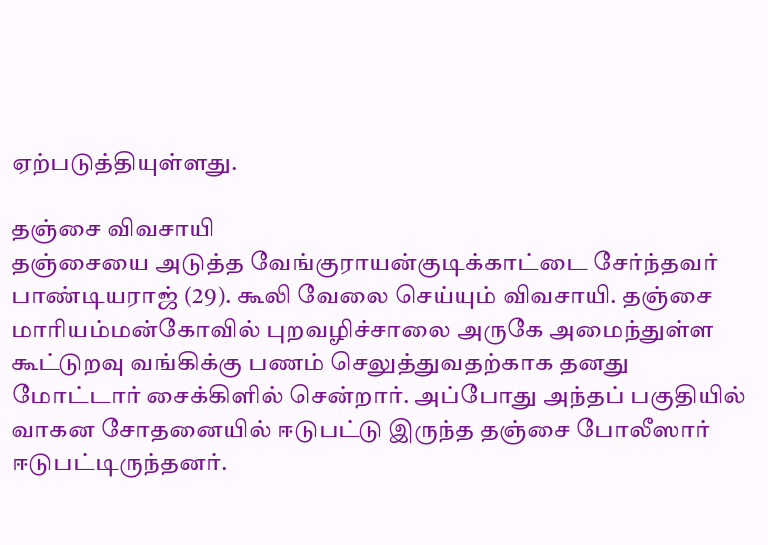ஏற்படுத்தியுள்ளது.

தஞ்சை விவசாயி
தஞ்சையை அடுத்த வேங்குராயன்குடிக்காட்டை சேர்ந்தவர் பாண்டியராஜ் (29). கூலி வேலை செய்யும் விவசாயி. தஞ்சை மாரியம்மன்கோவில் புறவழிச்சாலை அருகே அமைந்துள்ள கூட்டுறவு வங்கிக்கு பணம் செலுத்துவதற்காக தனது மோட்டார் சைக்கிளில் சென்றார். அப்போது அந்தப் பகுதியில் வாகன சோதனையில் ஈடுபட்டு இருந்த தஞ்சை போலீஸார் ஈடுபட்டிருந்தனர்.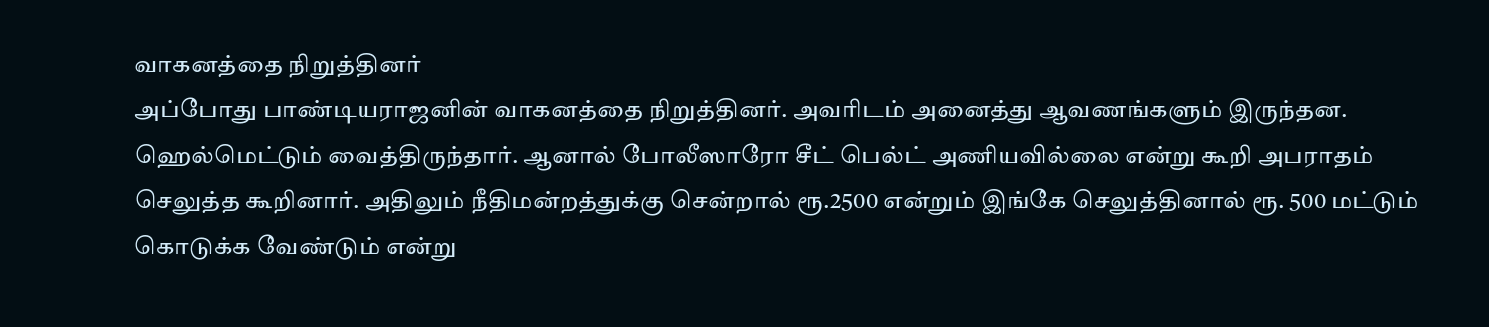வாகனத்தை நிறுத்தினர்
அப்போது பாண்டியராஜனின் வாகனத்தை நிறுத்தினர். அவரிடம் அனைத்து ஆவணங்களும் இருந்தன. ஹெல்மெட்டும் வைத்திருந்தார். ஆனால் போலீஸாரோ சீட் பெல்ட் அணியவில்லை என்று கூறி அபராதம் செலுத்த கூறினார். அதிலும் நீதிமன்றத்துக்கு சென்றால் ரூ.2500 என்றும் இங்கே செலுத்தினால் ரூ. 500 மட்டும் கொடுக்க வேண்டும் என்று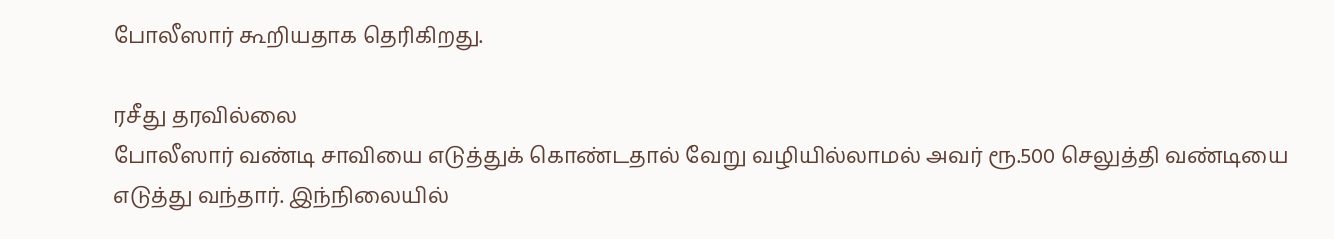போலீஸார் கூறியதாக தெரிகிறது.

ரசீது தரவில்லை
போலீஸார் வண்டி சாவியை எடுத்துக் கொண்டதால் வேறு வழியில்லாமல் அவர் ரூ.500 செலுத்தி வண்டியை எடுத்து வந்தார். இந்நிலையில்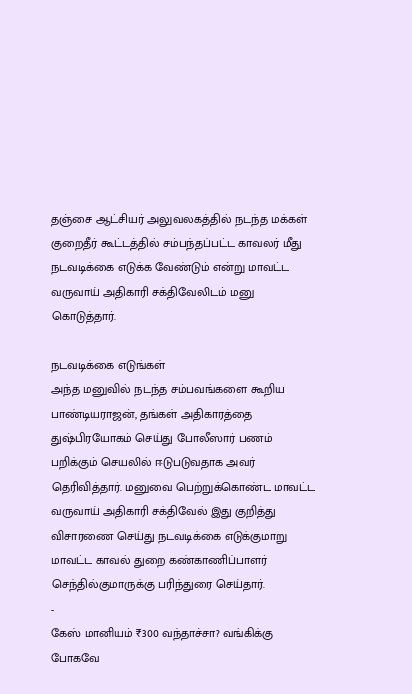தஞ்சை ஆட்சியர் அலுவலகத்தில் நடந்த மக்கள் குறைதீர் கூட்டத்தில் சம்பந்தப்பட்ட காவலர் மீது நடவடிக்கை எடுக்க வேண்டும் என்று மாவட்ட வருவாய் அதிகாரி சக்திவேலிடம் மனு கொடுத்தார்.

நடவடிக்கை எடுங்கள்
அந்த மனுவில் நடந்த சம்பவங்களை கூறிய பாண்டியராஜன், தங்கள் அதிகாரத்தை துஷ்பிரயோகம் செய்து போலீஸார் பணம் பறிக்கும் செயலில் ஈடுபடுவதாக அவர் தெரிவித்தார். மனுவை பெற்றுக்கொண்ட மாவட்ட வருவாய் அதிகாரி சக்திவேல் இது குறித்து விசாரணை செய்து நடவடிக்கை எடுக்குமாறு மாவட்ட காவல் துறை கண்காணிப்பாளர் செந்தில்குமாருக்கு பரிந்துரை செய்தார்.
-
கேஸ் மானியம் ₹300 வந்தாச்சா? வங்கிக்கு போகவே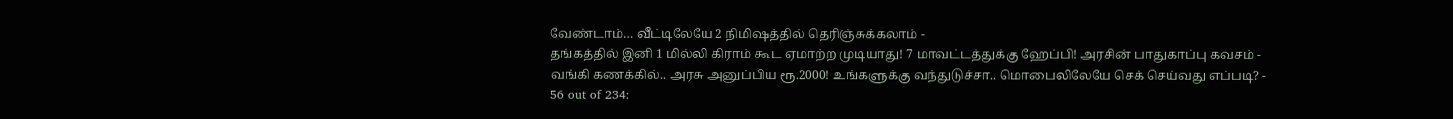வேண்டாம்… வீட்டிலேயே 2 நிமிஷத்தில் தெரிஞ்சுக்கலாம் -
தங்கத்தில் இனி 1 மில்லி கிராம் கூட ஏமாற்ற முடியாது! 7 மாவட்டத்துக்கு ஹேப்பி! அரசின் பாதுகாப்பு கவசம் -
வங்கி கணக்கில்.. அரசு அனுப்பிய ரூ.2000! உங்களுக்கு வந்துடுச்சா.. மொபைலிலேயே செக் செய்வது எப்படி? -
56 out of 234: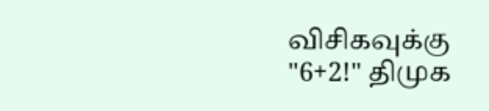விசிகவுக்கு "6+2!" திமுக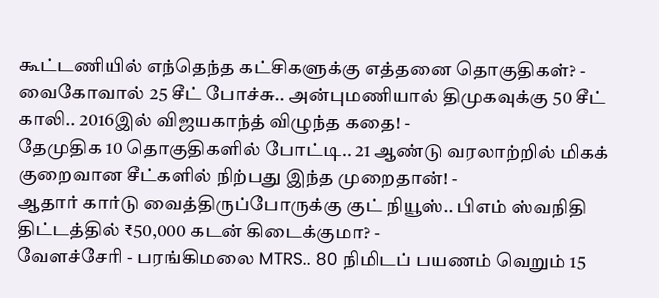கூட்டணியில் எந்தெந்த கட்சிகளுக்கு எத்தனை தொகுதிகள்? -
வைகோவால் 25 சீட் போச்சு.. அன்புமணியால் திமுகவுக்கு 50 சீட் காலி.. 2016இல் விஜயகாந்த் விழுந்த கதை! -
தேமுதிக 10 தொகுதிகளில் போட்டி.. 21 ஆண்டு வரலாற்றில் மிகக் குறைவான சீட்களில் நிற்பது இந்த முறைதான்! -
ஆதார் கார்டு வைத்திருப்போருக்கு குட் நியூஸ்.. பிஎம் ஸ்வநிதி திட்டத்தில் ₹50,000 கடன் கிடைக்குமா? -
வேளச்சேரி - பரங்கிமலை MTRS.. 80 நிமிடப் பயணம் வெறும் 15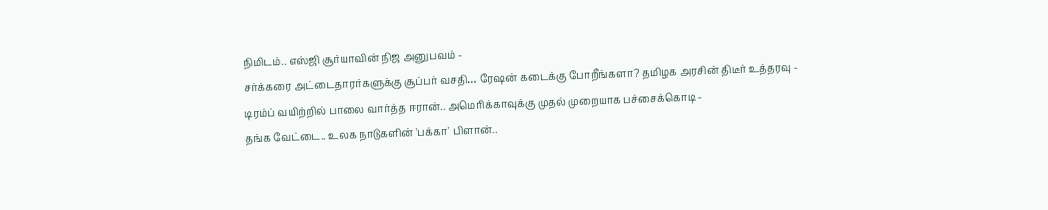நிமிடம்.. எஸ்ஜி சூர்யாவின் நிஜ அனுபவம் -
சர்க்கரை அட்டைதாரர்களுக்கு சூப்பர் வசதி… ரேஷன் கடைக்கு போறீங்களா? தமிழக அரசின் திடீர் உத்தரவு -
டிரம்ப் வயிற்றில் பாலை வார்த்த ஈரான்.. அமெரிக்காவுக்கு முதல் முறையாக பச்சைக்கொடி -
தங்க வேட்டை.. உலக நாடுகளின் 'பக்கா' பிளான்..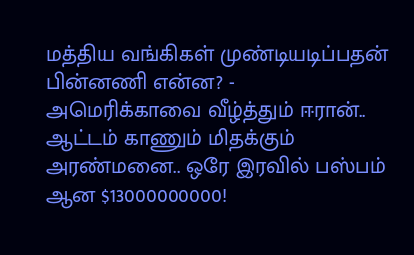மத்திய வங்கிகள் முண்டியடிப்பதன் பின்னணி என்ன? -
அமெரிக்காவை வீழ்த்தும் ஈரான்.. ஆட்டம் காணும் மிதக்கும் அரண்மனை.. ஒரே இரவில் பஸ்பம் ஆன $13000000000!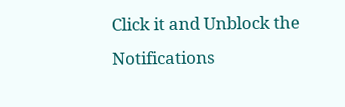Click it and Unblock the Notifications